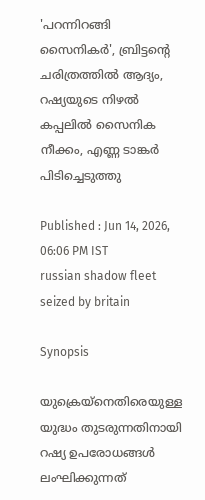'പറന്നിറങ്ങി സൈനികർ', ബ്രിട്ടന്റെ ചരിത്രത്തിൽ ആദ്യം, റഷ്യയുടെ നിഴൽ കപ്പലിൽ സൈനിക നീക്കം, എണ്ണ ടാങ്കർ പിടിച്ചെടുത്തു

Published : Jun 14, 2026, 06:06 PM IST
russian shadow fleet seized by britain

Synopsis

യുക്രെയ്നെതിരെയുള്ള യുദ്ധം തുടരുന്നതിനായി റഷ്യ ഉപരോധങ്ങൾ ലംഘിക്കുന്നത്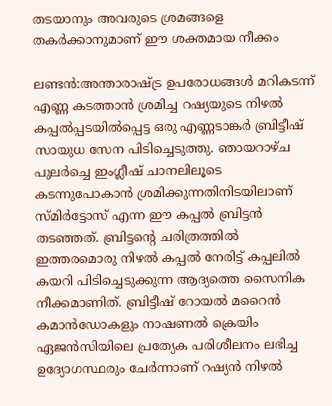തടയാനും അവരുടെ ശ്രമങ്ങളെ തകർക്കാനുമാണ് ഈ ശക്തമായ നീക്കം

ലണ്ടൻ:അന്താരാഷ്ട്ര ഉപരോധങ്ങൾ മറികടന്ന് എണ്ണ കടത്താൻ ശ്രമിച്ച റഷ്യയുടെ നിഴൽ കപ്പൽപ്പടയിൽപ്പെട്ട ഒരു എണ്ണടാങ്കർ ബ്രിട്ടീഷ് സായുധ സേന പിടിച്ചെടുത്തു. ഞായറാഴ്ച പുലർച്ചെ ഇംഗ്ലീഷ് ചാനലിലൂടെ കടന്നുപോകാൻ ശ്രമിക്കുന്നതിനിടയിലാണ് സ്മിർട്ടോസ് എന്ന ഈ കപ്പൽ ബ്രിട്ടൻ തടഞ്ഞത്. ബ്രിട്ടന്റെ ചരിത്രത്തിൽ ഇത്തരമൊരു നിഴൽ കപ്പൽ നേരിട്ട് കപ്പലിൽ കയറി പിടിച്ചെടുക്കുന്ന ആദ്യത്തെ സൈനിക നീക്കമാണിത്. ബ്രിട്ടീഷ് റോയൽ മറൈൻ കമാൻഡോകളും നാഷണൽ ക്രെയിം ഏജൻസിയിലെ പ്രത്യേക പരിശീലനം ലഭിച്ച ഉദ്യോഗസ്ഥരും ചേർന്നാണ് റഷ്യൻ നിഴൽ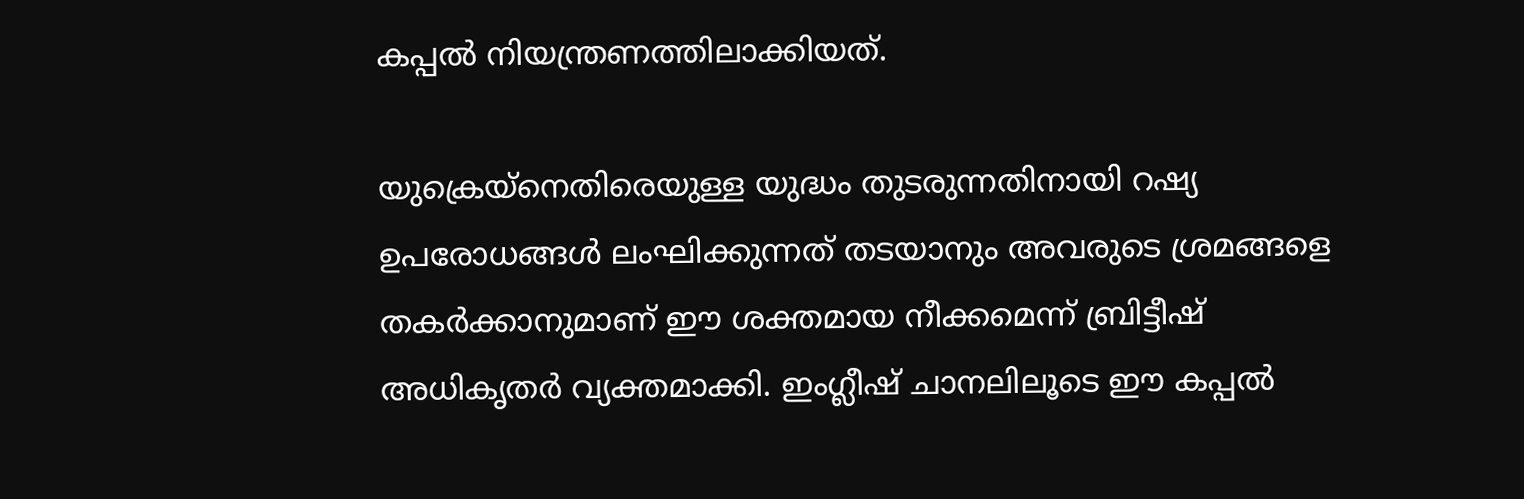കപ്പൽ നിയന്ത്രണത്തിലാക്കിയത്.

യുക്രെയ്നെതിരെയുള്ള യുദ്ധം തുടരുന്നതിനായി റഷ്യ ഉപരോധങ്ങൾ ലംഘിക്കുന്നത് തടയാനും അവരുടെ ശ്രമങ്ങളെ തകർക്കാനുമാണ് ഈ ശക്തമായ നീക്കമെന്ന് ബ്രിട്ടീഷ് അധികൃതർ വ്യക്തമാക്കി. ഇംഗ്ലീഷ് ചാനലിലൂടെ ഈ കപ്പൽ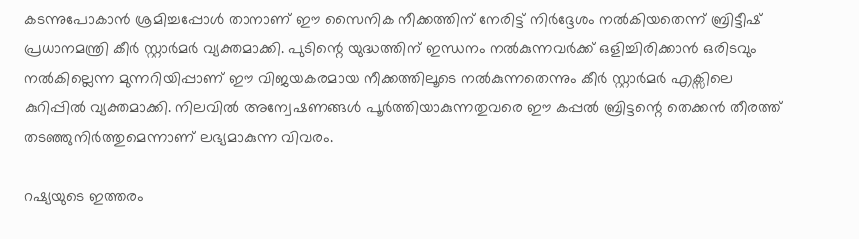കടന്നുപോകാൻ ശ്രമിച്ചപ്പോൾ താനാണ് ഈ സൈനിക നീക്കത്തിന് നേരിട്ട് നിർദ്ദേശം നൽകിയതെന്ന് ബ്രിട്ടീഷ് പ്രധാനമന്ത്രി കീർ സ്റ്റാർമർ വ്യക്തമാക്കി. പുടിന്റെ യുദ്ധത്തിന് ഇന്ധനം നൽകുന്നവർക്ക് ഒളിച്ചിരിക്കാൻ ഒരിടവും നൽകില്ലെന്ന മുന്നറിയിപ്പാണ് ഈ വിജയകരമായ നീക്കത്തിലൂടെ നൽകുന്നതെന്നും കീർ സ്റ്റാർമർ എക്സിലെ കുറിപ്പിൽ വ്യക്തമാക്കി. നിലവിൽ അന്വേഷണങ്ങൾ പൂർത്തിയാകുന്നതുവരെ ഈ കപ്പൽ ബ്രിട്ടന്റെ തെക്കൻ തീരത്ത് തടഞ്ഞുനിർത്തുമെന്നാണ് ലഭ്യമാകുന്ന വിവരം.

റഷ്യയുടെ ഇത്തരം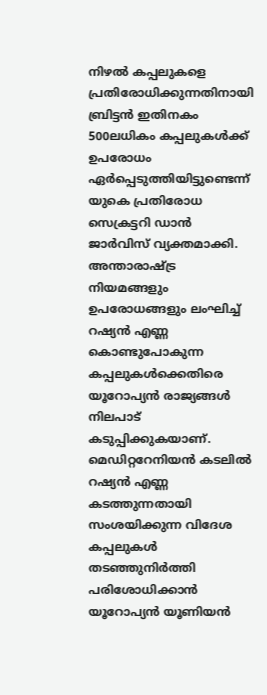നിഴൽ കപ്പലുകളെ പ്രതിരോധിക്കുന്നതിനായി ബ്രിട്ടൻ ഇതിനകം 500ലധികം കപ്പലുകൾക്ക് ഉപരോധം ഏർപ്പെടുത്തിയിട്ടുണ്ടെന്ന് യുകെ പ്രതിരോധ സെക്രട്ടറി ഡാൻ ജാർവിസ് വ്യക്തമാക്കി. അന്താരാഷ്ട്ര നിയമങ്ങളും ഉപരോധങ്ങളും ലംഘിച്ച് റഷ്യൻ എണ്ണ കൊണ്ടുപോകുന്ന കപ്പലുകൾക്കെതിരെ യൂറോപ്യൻ രാജ്യങ്ങൾ നിലപാട് കടുപ്പിക്കുകയാണ്. മെഡിറ്ററേനിയൻ കടലിൽ റഷ്യൻ എണ്ണ കടത്തുന്നതായി സംശയിക്കുന്ന വിദേശ കപ്പലുകൾ തടഞ്ഞുനിർത്തി പരിശോധിക്കാൻ യൂറോപ്യൻ യൂണിയൻ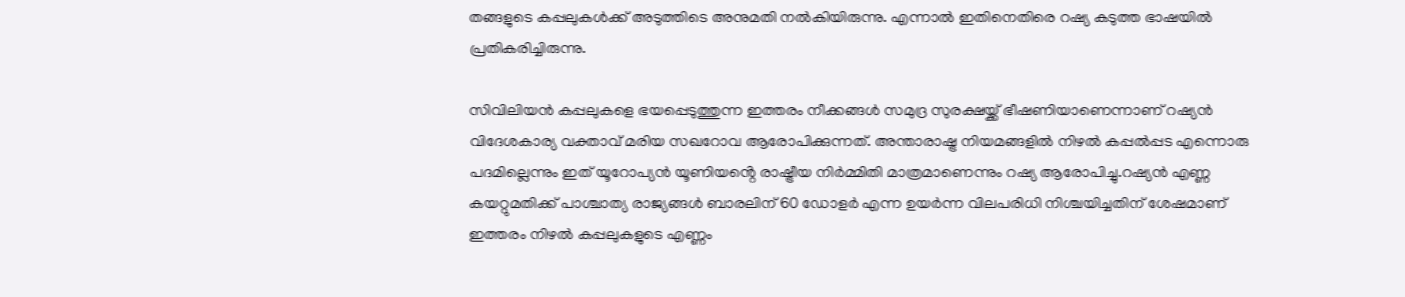തങ്ങളുടെ കപ്പലുകൾക്ക് അടുത്തിടെ അനുമതി നൽകിയിരുന്നു. എന്നാൽ ഇതിനെതിരെ റഷ്യ കടുത്ത ഭാഷയിൽ പ്രതികരിച്ചിരുന്നു.

സിവിലിയൻ കപ്പലുകളെ ഭയപ്പെടുത്തുന്ന ഇത്തരം നീക്കങ്ങൾ സമുദ്ര സുരക്ഷയ്ക്ക് ഭീഷണിയാണെന്നാണ് റഷ്യൻ വിദേശകാര്യ വക്താവ് മരിയ സഖറോവ ആരോപിക്കുന്നത്. അന്താരാഷ്ട്ര നിയമങ്ങളിൽ നിഴൽ കപ്പൽപ്പട എന്നൊരു പദമില്ലെന്നും ഇത് യൂറോപ്യൻ യൂണിയൻ്റെ രാഷ്ട്രീയ നിർമ്മിതി മാത്രമാണെന്നും റഷ്യ ആരോപിച്ചു.റഷ്യൻ എണ്ണ കയറ്റുമതിക്ക് പാശ്ചാത്യ രാജ്യങ്ങൾ ബാരലിന് 60 ഡോളർ എന്ന ഉയർന്ന വിലപരിധി നിശ്ചയിച്ചതിന് ശേഷമാണ് ഇത്തരം നിഴൽ കപ്പലുകളുടെ എണ്ണം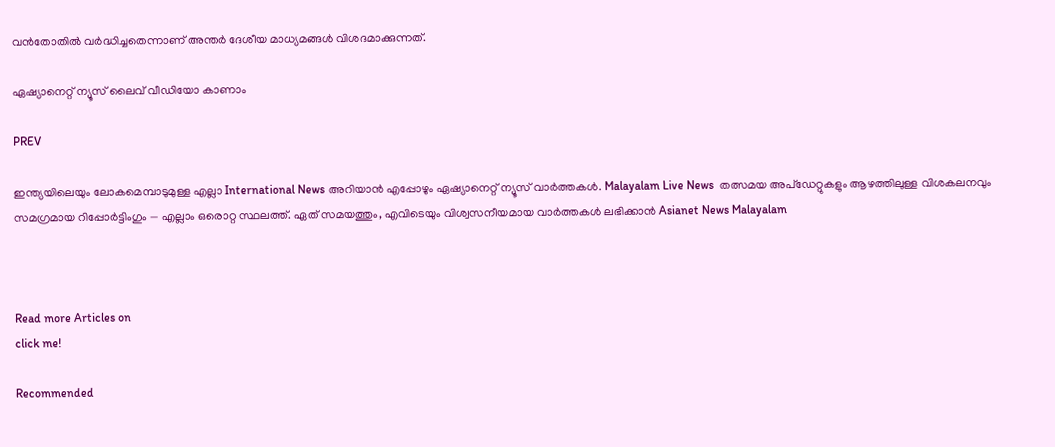വൻതോതിൽ വർദ്ധിച്ചതെന്നാണ് അന്തർ ദേശീയ മാധ്യമങ്ങൾ വിശദമാക്കുന്നത്.

ഏഷ്യാനെറ്റ് ന്യൂസ് ലൈവ് വീഡിയോ കാണാം

PREV

ഇന്ത്യയിലെയും ലോകമെമ്പാടുമുള്ള എല്ലാ International News അറിയാൻ എപ്പോഴും ഏഷ്യാനെറ്റ് ന്യൂസ് വാർത്തകൾ. Malayalam Live News  തത്സമയ അപ്‌ഡേറ്റുകളും ആഴത്തിലുള്ള വിശകലനവും സമഗ്രമായ റിപ്പോർട്ടിംഗും — എല്ലാം ഒരൊറ്റ സ്ഥലത്ത്. ഏത് സമയത്തും, എവിടെയും വിശ്വസനീയമായ വാർത്തകൾ ലഭിക്കാൻ Asianet News Malayalam



Read more Articles on
click me!

Recommended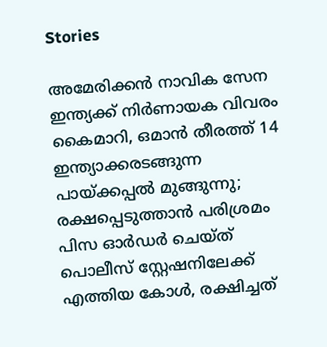Stories

അമേരിക്കൻ നാവിക സേന ഇന്ത്യക്ക് നിർണായക വിവരം കൈമാറി, ഒമാൻ തീരത്ത് 14 ഇന്ത്യാക്കരടങ്ങുന്ന പായ്ക്കപ്പൽ മുങ്ങുന്നു; രക്ഷപ്പെടുത്താൻ പരിശ്രമം
പിസ ഓർഡർ ചെയ്ത് പൊലീസ് സ്റ്റേഷനിലേക്ക് എത്തിയ കോൾ, രക്ഷിച്ചത്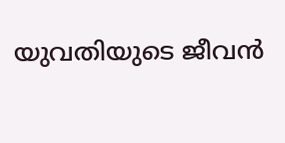യുവതിയുടെ ജീവൻ